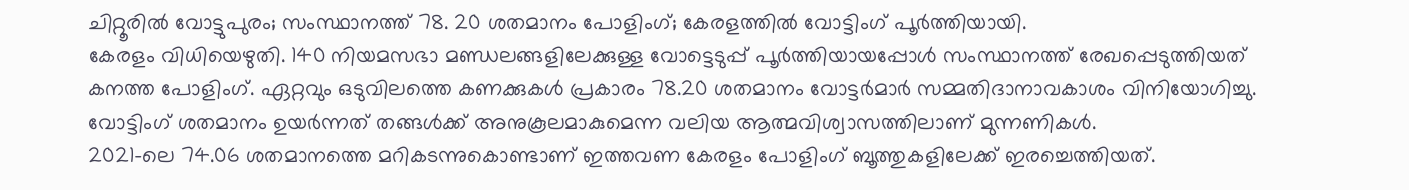ചിറ്റൂരിൽ വോട്ടുപുരം; സംസ്ഥാനത്ത് 78. 20 ശതമാനം പോളിംഗ്; കേരളത്തിൽ വോട്ടിംഗ് പൂർത്തിയായി.
കേരളം വിധിയെഴുതി. 140 നിയമസഭാ മണ്ഡലങ്ങളിലേക്കുള്ള വോട്ടെടുപ്പ് പൂർത്തിയായപ്പോൾ സംസ്ഥാനത്ത് രേഖപ്പെടുത്തിയത് കനത്ത പോളിംഗ്. ഏറ്റവും ഒടുവിലത്തെ കണക്കുകൾ പ്രകാരം 78.20 ശതമാനം വോട്ടർമാർ സമ്മതിദാനാവകാശം വിനിയോഗിച്ചു. വോട്ടിംഗ് ശതമാനം ഉയർന്നത് തങ്ങൾക്ക് അനുകൂലമാകുമെന്ന വലിയ ആത്മവിശ്വാസത്തിലാണ് മുന്നണികൾ.
2021-ലെ 74.06 ശതമാനത്തെ മറികടന്നുകൊണ്ടാണ് ഇത്തവണ കേരളം പോളിംഗ് ബൂത്തുകളിലേക്ക് ഇരച്ചെത്തിയത്.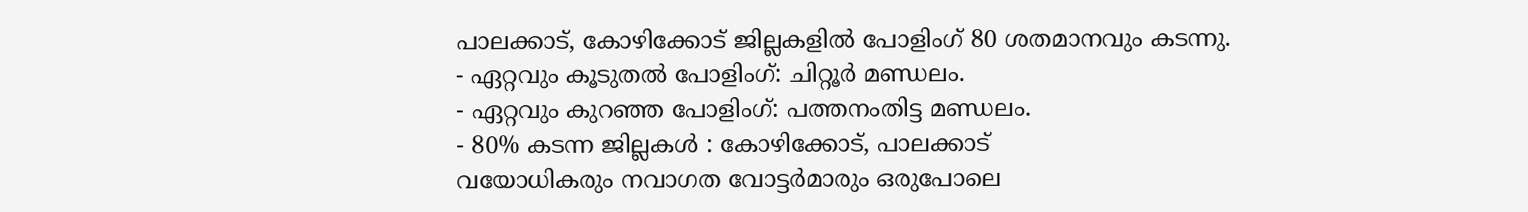പാലക്കാട്, കോഴിക്കോട് ജില്ലകളിൽ പോളിംഗ് 80 ശതമാനവും കടന്നു.
- ഏറ്റവും കൂടുതൽ പോളിംഗ്: ചിറ്റൂർ മണ്ഡലം.
- ഏറ്റവും കുറഞ്ഞ പോളിംഗ്: പത്തനംതിട്ട മണ്ഡലം.
- 80% കടന്ന ജില്ലകൾ : കോഴിക്കോട്, പാലക്കാട്
വയോധികരും നവാഗത വോട്ടർമാരും ഒരുപോലെ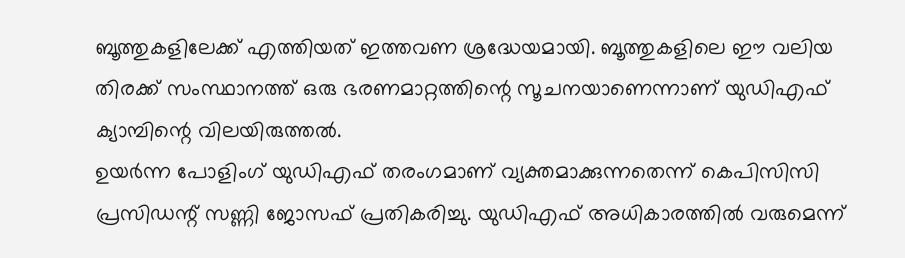ബൂത്തുകളിലേക്ക് എത്തിയത് ഇത്തവണ ശ്രദ്ധേയമായി. ബൂത്തുകളിലെ ഈ വലിയ തിരക്ക് സംസ്ഥാനത്ത് ഒരു ഭരണമാറ്റത്തിന്റെ സൂചനയാണെന്നാണ് യുഡിഎഫ് ക്യാമ്പിന്റെ വിലയിരുത്തൽ.
ഉയർന്ന പോളിംഗ് യുഡിഎഫ് തരംഗമാണ് വ്യക്തമാക്കുന്നതെന്ന് കെപിസിസി പ്രസിഡന്റ് സണ്ണി ജോസഫ് പ്രതികരിച്ചു. യുഡിഎഫ് അധികാരത്തിൽ വരുമെന്ന്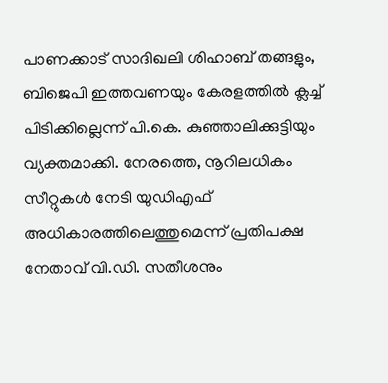പാണക്കാട് സാദിഖലി ശിഹാബ് തങ്ങളും, ബിജെപി ഇത്തവണയും കേരളത്തിൽ ക്ലച്ച് പിടിക്കില്ലെന്ന് പി.കെ. കുഞ്ഞാലിക്കുട്ടിയും വ്യക്തമാക്കി. നേരത്തെ, നൂറിലധികം സീറ്റുകൾ നേടി യുഡിഎഫ് അധികാരത്തിലെത്തുമെന്ന് പ്രതിപക്ഷ നേതാവ് വി.ഡി. സതീശനും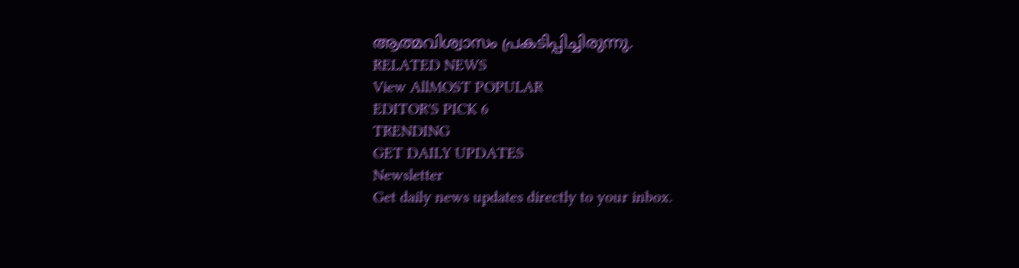ആത്മവിശ്വാസം പ്രകടിപ്പിച്ചിരുന്നു.
RELATED NEWS
View AllMOST POPULAR
EDITOR'S PICK 6
TRENDING
GET DAILY UPDATES
Newsletter
Get daily news updates directly to your inbox.